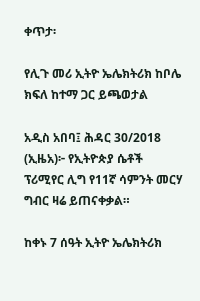ቀጥታ፡

የሊጉ መሪ ኢትዮ ኤሌክትሪክ ከቦሌ ክፍለ ከተማ ጋር ይጫወታል

አዲስ አበባ፤ ሕዳር 30/2018 (ኢዜአ)፦ የኢትዮጵያ ሴቶች ፕሪሚየር ሊግ የ11ኛ ሳምንት መርሃ ግብር ዛሬ ይጠናቀቃል።

ከቀኑ 7 ሰዓት ኢትዮ ኤሌክትሪክ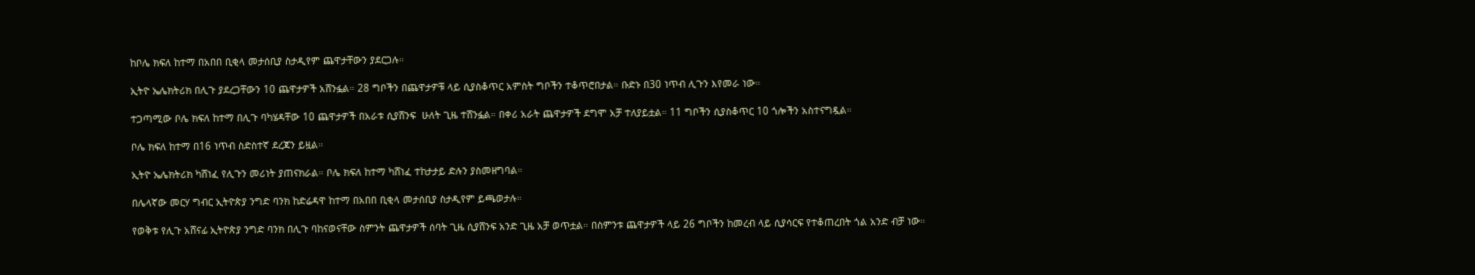ከቦሌ ክፍለ ከተማ በአበበ ቢቂላ መታሰቢያ ስታዲየም ጨዋታቸውን ያደርጋሉ።

ኢትዮ ኤሌክትሪክ በሊጉ ያደረጋቸውን 10 ጨዋታዎች አሸንፏል። 28 ግቦችን በጨዋታዎቹ ላይ ሲያስቆጥር አምስት ግቦችን ተቆጥሮበታል። ቡድኑ በ30 ነጥብ ሊጉን እየመራ ነው።

ተጋጣሚው ቦሌ ክፍለ ከተማ በሊጉ ባካሄዳቸው 10 ጨዋታዎች በአራቱ ሲያሸንፍ  ሁለት ጊዜ ተሸንፏል። በቀሪ አራት ጨዋታዎች ደግሞ አቻ ተለያይቷል። 11 ግቦችን ሲያስቆጥር 10 ጎሎችን አስተናግዷል።

ቦሌ ክፍለ ከተማ በ16 ነጥብ ስድስተኛ ደረጃን ይዟል።

ኢትዮ ኤሌክትሪክ ካሸነፈ የሊጉን መሪነት ያጠናክራል። ቦሌ ክፍለ ከተማ ካሸነፈ ተከታታይ ድሉን ያስመዘግባል።

በሌላኛው መርሃ ግብር ኢትዮጵያ ንግድ ባንክ ከድሬዳዋ ከተማ በአበበ ቢቂላ መታሰቢያ ስታዲየም ይጫወታሉ።

የወቅቱ የሊጉ አሸናፊ ኢትዮጵያ ንግድ ባንክ በሊጉ ባከናወናቸው ስምንት ጨዋታዎች ሰባት ጊዜ ሲያሸንፍ አንድ ጊዜ አቻ ወጥቷል። በስምንቱ ጨዋታዎች ላይ 26 ግቦችን ከመረብ ላይ ሲያሳርፍ የተቆጠረበት ጎል አንድ ብቻ ነው።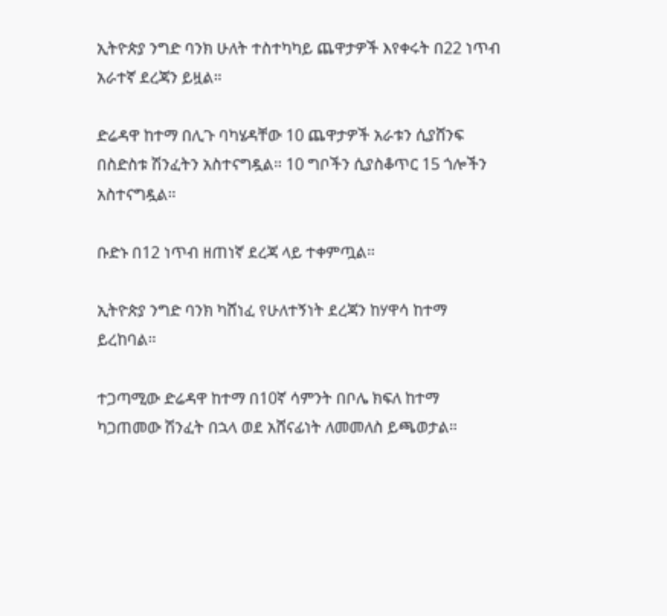ኢትዮጵያ ንግድ ባንክ ሁለት ተስተካካይ ጨዋታዎች እየቀሩት በ22 ነጥብ አራተኛ ደረጃን ይዟል።

ድሬዳዋ ከተማ በሊጉ ባካሄዳቸው 10 ጨዋታዎች አራቱን ሲያሸንፍ በስድስቱ ሽንፈትን አስተናግዷል። 10 ግቦችን ሲያስቆጥር 15 ጎሎችን አስተናግዷል።

ቡድኑ በ12 ነጥብ ዘጠነኛ ደረጃ ላይ ተቀምጧል።

ኢትዮጵያ ንግድ ባንክ ካሸነፈ የሁለተኝነት ደረጃን ከሃዋሳ ከተማ ይረከባል።

ተጋጣሚው ድሬዳዋ ከተማ በ10ኛ ሳምንት በቦሌ ክፍለ ከተማ ካጋጠመው ሽንፈት በኋላ ወደ አሸናፊነት ለመመለስ ይጫወታል።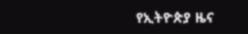የኢትዮጵያ ዜና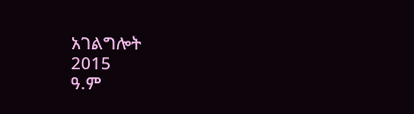አገልግሎት
2015
ዓ.ም